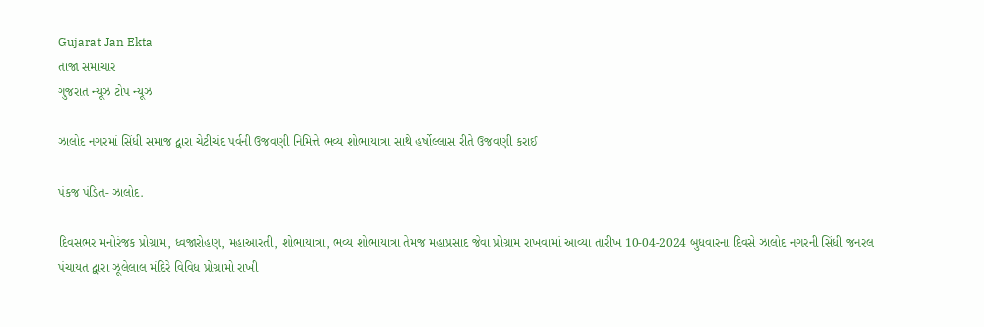Gujarat Jan Ekta
તાજા સમાચાર
ગુજરાત ન્યૂઝ ટોપ ન્યૂઝ

ઝાલોદ નગરમાં સિંધી સમાજ દ્વારા ચેટીચંદ પર્વની ઉજવણી નિમિત્તે ભવ્ય શોભાયાત્રા સાથે હર્ષોલ્લાસ રીતે ઉજવણી કરાઈ

પંકજ પંડિત- ઝાલોદ.

દિવસભર મનોરંજક પ્રોગ્રામ, ધ્વજારોહણ, મહાઆરતી, શોભાયાત્રા, ભવ્ય શોભાયાત્રા તેમજ મહાપ્રસાદ જેવા પ્રોગ્રામ રાખવામાં આવ્યા તારીખ 10-04-2024 બુધવારના દિવસે ઝાલોદ નગરની સિંધી જનરલ પંચાયત દ્વારા ઝૂલેલાલ મંદિરે વિવિધ પ્રોગ્રામો રાખી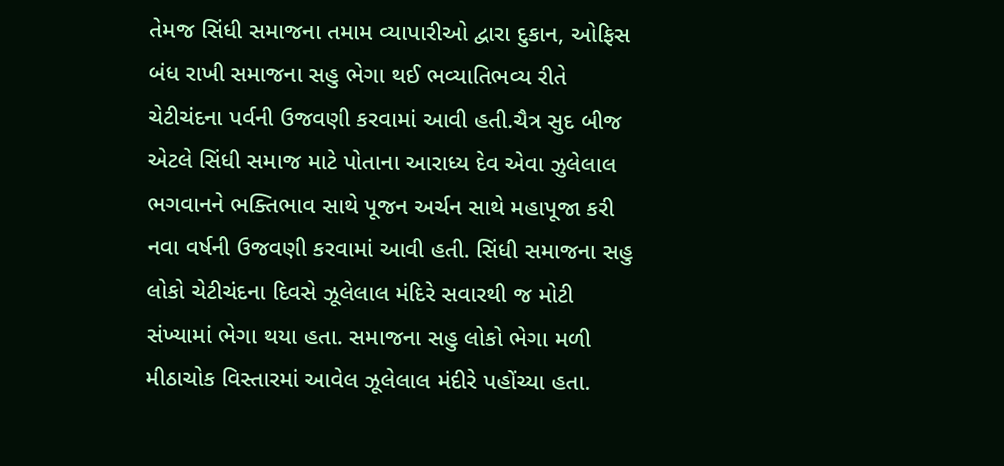તેમજ સિંધી સમાજના તમામ વ્યાપારીઓ દ્વારા દુકાન, ઓફિસ બંધ રાખી સમાજના સહુ ભેગા થઈ ભવ્યાતિભવ્ય રીતે ચેટીચંદના પર્વની ઉજવણી કરવામાં આવી હતી.ચૈત્ર સુદ બીજ એટલે સિંધી સમાજ માટે પોતાના આરાધ્ય દેવ એવા ઝુલેલાલ ભગવાનને ભક્તિભાવ સાથે પૂજન અર્ચન સાથે મહાપૂજા કરી નવા વર્ષની ઉજવણી કરવામાં આવી હતી. સિંધી સમાજના સહુ લોકો ચેટીચંદના દિવસે ઝૂલેલાલ મંદિરે સવારથી જ મોટી સંખ્યામાં ભેગા થયા હતા. સમાજના સહુ લોકો ભેગા મળી મીઠાચોક વિસ્તારમાં આવેલ ઝૂલેલાલ મંદીરે પહોંચ્યા હતા.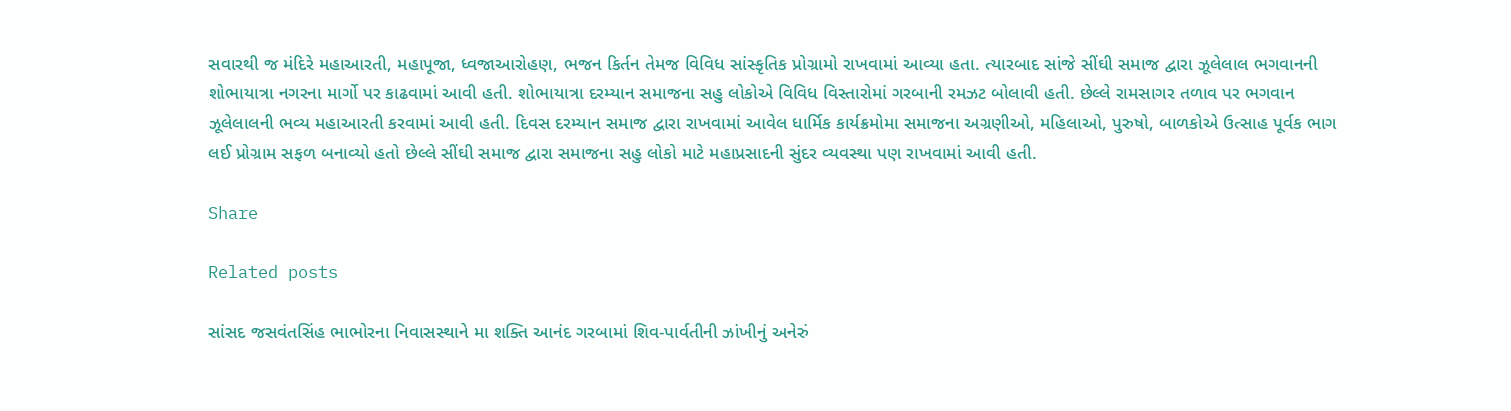સવારથી જ મંદિરે મહાઆરતી, મહાપૂજા, ધ્વજાઆરોહણ, ભજન કિર્તન તેમજ વિવિધ સાંસ્કૃતિક પ્રોગ્રામો રાખવામાં આવ્યા હતા. ત્યારબાદ સાંજે સીંઘી સમાજ દ્વારા ઝૂલેલાલ ભગવાનની શોભાયાત્રા નગરના માર્ગો પર કાઢવામાં આવી હતી. શોભાયાત્રા દરમ્યાન સમાજના સહુ લોકોએ વિવિધ વિસ્તારોમાં ગરબાની રમઝટ બોલાવી હતી. છેલ્લે રામસાગર તળાવ પર ભગવાન ઝૂલેલાલની ભવ્ય મહાઆરતી કરવામાં આવી હતી. દિવસ દરમ્યાન સમાજ દ્વારા રાખવામાં આવેલ ધાર્મિક કાર્યક્રમોમા સમાજના અગ્રણીઓ, મહિલાઓ, પુરુષો, બાળકોએ ઉત્સાહ પૂર્વક ભાગ લઈ પ્રોગ્રામ સફળ બનાવ્યો હતો છેલ્લે સીંઘી સમાજ દ્વારા સમાજના સહુ લોકો માટે મહાપ્રસાદની સુંદર વ્યવસ્થા પણ રાખવામાં આવી હતી.

Share

Related posts

સાંસદ જસવંતસિંહ ભાભોરના નિવાસસ્થાને મા શક્તિ આનંદ ગરબામાં શિવ-પાર્વતીની ઝાંખીનું અનેરું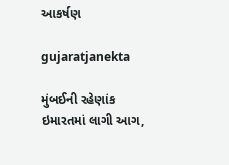આકર્ષણ

gujaratjanekta

મુંબઈની રહેણાંક ઇમારતમાં લાગી આગ,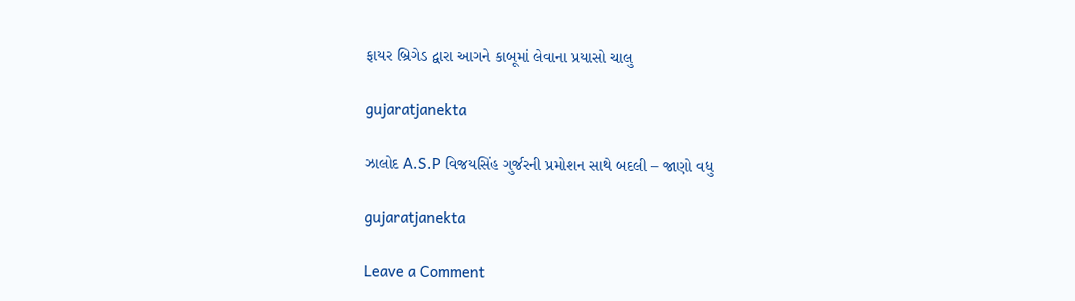ફાયર બ્રિગેડ દ્વારા આગને કાબૂમાં લેવાના પ્રયાસો ચાલુ

gujaratjanekta

ઝાલોદ A.S.P વિજયસિંહ ગુર્જરની પ્રમોશન સાથે બદલી – જાણો વધુ

gujaratjanekta

Leave a Comment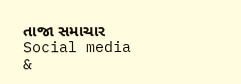તાજા સમાચાર
Social media &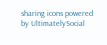sharing icons powered by UltimatelySocial